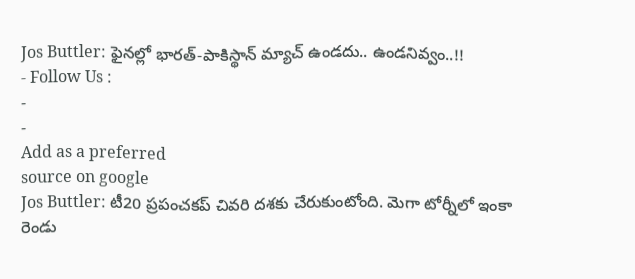Jos Buttler: ఫైనల్లో భారత్-పాకిస్థాన్ మ్యాచ్ ఉండదు.. ఉండనివ్వం..!!
- Follow Us :
-
-
Add as a preferred
source on google
Jos Buttler: టీ20 ప్రపంచకప్ చివరి దశకు చేరుకుంటోంది. మెగా టోర్నీలో ఇంకా రెండు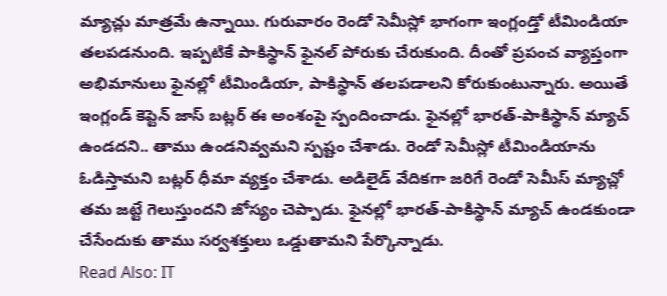మ్యాచ్లు మాత్రమే ఉన్నాయి. గురువారం రెండో సెమీస్లో భాగంగా ఇంగ్లండ్తో టీమిండియా తలపడనుంది. ఇప్పటికే పాకిస్థాన్ ఫైనల్ పోరుకు చేరుకుంది. దీంతో ప్రపంచ వ్యాప్తంగా అభిమానులు ఫైనల్లో టీమిండియా, పాకిస్థాన్ తలపడాలని కోరుకుంటున్నారు. అయితే ఇంగ్లండ్ కెప్టెన్ జాస్ బట్లర్ ఈ అంశంపై స్పందించాడు. ఫైనల్లో భారత్-పాకిస్థాన్ మ్యాచ్ ఉండదని.. తాము ఉండనివ్వమని స్పష్టం చేశాడు. రెండో సెమీస్లో టీమిండియాను ఓడిస్తామని బట్లర్ ధీమా వ్యక్తం చేశాడు. అడిలైడ్ వేదికగా జరిగే రెండో సెమీస్ మ్యాచ్లో తమ జట్టే గెలుస్తుందని జోస్యం చెప్పాడు. ఫైనల్లో భారత్-పాకిస్థాన్ మ్యాచ్ ఉండకుండా చేసేందుకు తాము సర్వశక్తులు ఒడ్డుతామని పేర్కొన్నాడు.
Read Also: IT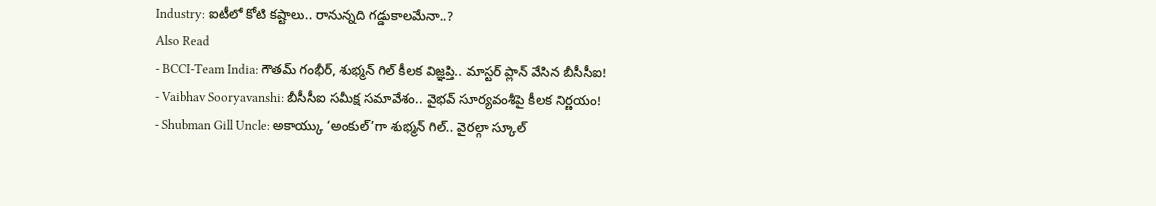Industry: ఐటీలో కోటి కష్టాలు.. రానున్నది గడ్డుకాలమేనా..?
Also Read
- BCCI-Team India: గౌతమ్ గంభీర్, శుభ్మన్ గిల్ కీలక విజ్ఞప్తి.. మాస్టర్ ప్లాన్ వేసిన బీసీసీఐ!
- Vaibhav Sooryavanshi: బీసీసీఐ సమీక్ష సమావేశం.. వైభవ్ సూర్యవంశీపై కీలక నిర్ణయం!
- Shubman Gill Uncle: అకాయ్కు ‘అంకుల్’గా శుభ్మన్ గిల్.. వైరల్గా స్కూల్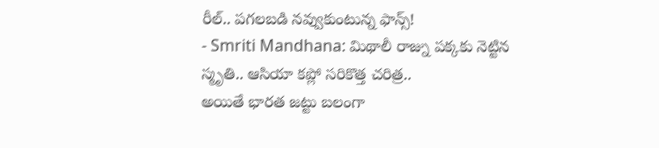రీల్.. పగలబడి నవ్వుకుంటున్న ఫాన్స్!
- Smriti Mandhana: మిథాలీ రాజ్ను పక్కకు నెట్టిన స్మృతి.. ఆసియా కప్లో సరికొత్త చరిత్ర..
అయితే భారత జట్టు బలంగా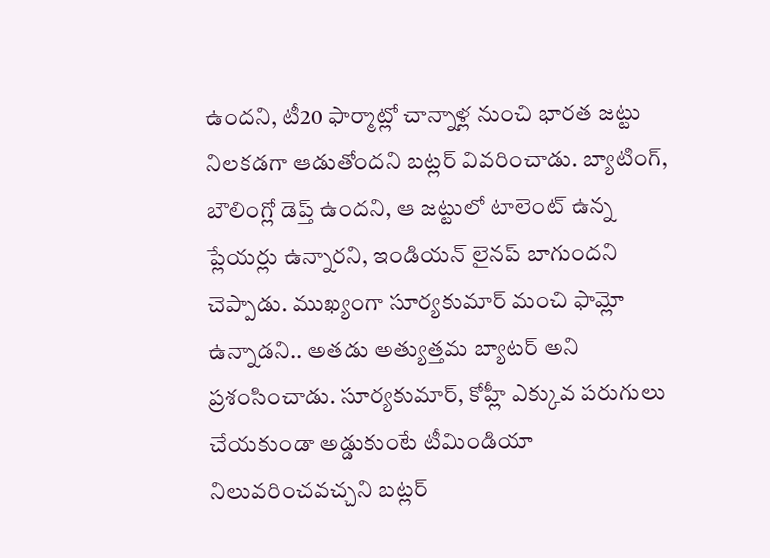ఉందని, టీ20 ఫార్మాట్లో చాన్నాళ్ల నుంచి భారత జట్టు నిలకడగా ఆడుతోందని బట్లర్ వివరించాడు. బ్యాటింగ్, బౌలింగ్లో డెప్త్ ఉందని, ఆ జట్టులో టాలెంట్ ఉన్న ప్లేయర్లు ఉన్నారని, ఇండియన్ లైనప్ బాగుందని చెప్పాడు. ముఖ్యంగా సూర్యకుమార్ మంచి ఫామ్లో ఉన్నాడని.. అతడు అత్యుత్తమ బ్యాటర్ అని ప్రశంసించాడు. సూర్యకుమార్, కోహ్లీ ఎక్కువ పరుగులు చేయకుండా అడ్డుకుంటే టీమిండియా నిలువరించవచ్చని బట్లర్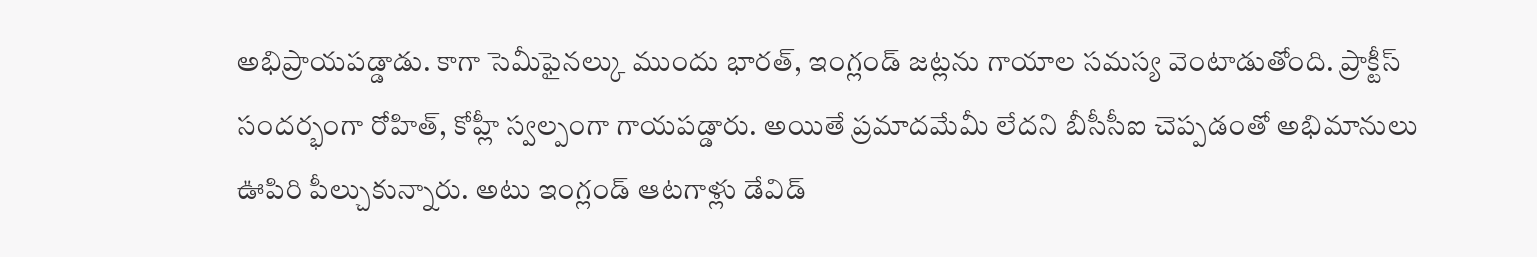అభిప్రాయపడ్డాడు. కాగా సెమీఫైనల్కు ముందు భారత్, ఇంగ్లండ్ జట్లను గాయాల సమస్య వెంటాడుతోంది. ప్రాక్టీస్ సందర్భంగా రోహిత్, కోహ్లీ స్వల్పంగా గాయపడ్డారు. అయితే ప్రమాదమేమీ లేదని బీసీసీఐ చెప్పడంతో అభిమానులు ఊపిరి పీల్చుకున్నారు. అటు ఇంగ్లండ్ ఆటగాళ్లు డేవిడ్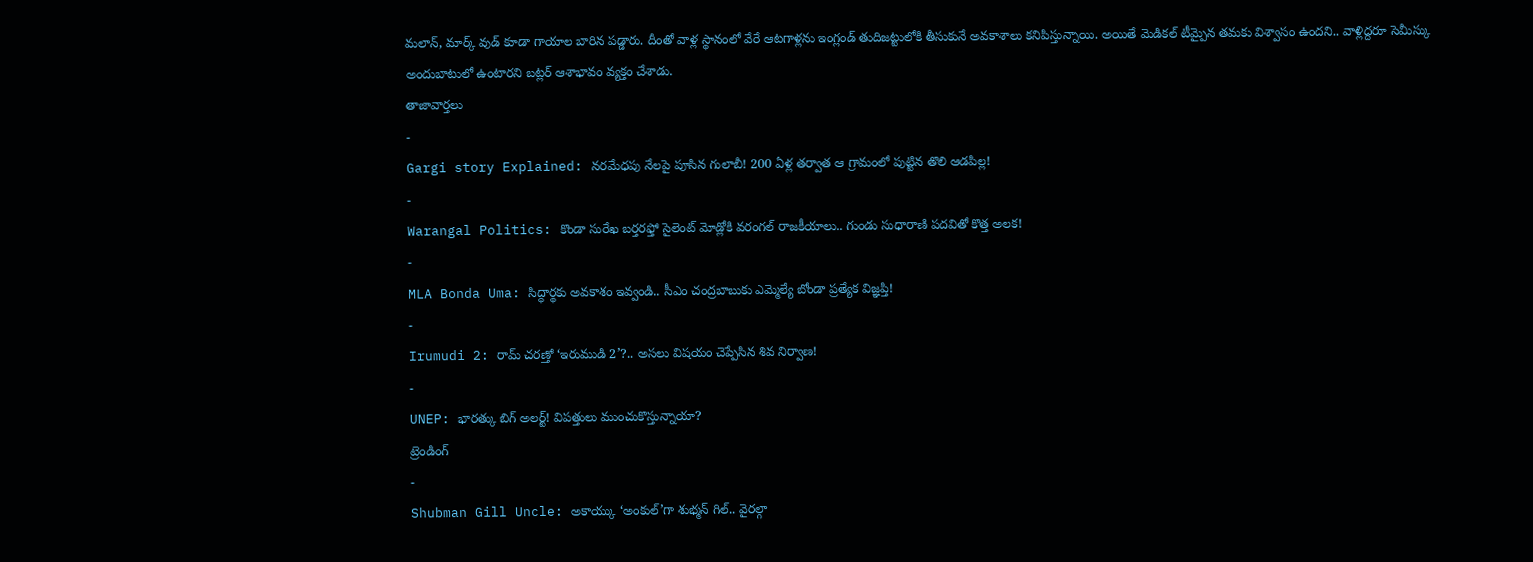మలాన్, మార్క్ వుడ్ కూడా గాయాల బారిన పడ్డారు. దీంతో వాళ్ల స్థానంలో వేరే ఆటగాళ్లను ఇంగ్లండ్ తుదిజట్టులోకి తీసుకునే అవకాశాలు కనిపిస్తున్నాయి. అయితే మెడికల్ టీమ్పైన తమకు విశ్వాసం ఉందని.. వాళ్లిద్దరూ సెమీస్కు అందుబాటులో ఉంటారని బట్లర్ ఆశాభావం వ్యక్తం చేశాడు.
తాజావార్తలు
-
Gargi story Explained: నరమేధపు నేలపై పూసిన గులాబీ! 200 ఏళ్ల తర్వాత ఆ గ్రామంలో పుట్టిన తొలి ఆడపిల్ల!
-
Warangal Politics: కొండా సురేఖ బర్తరఫ్తో సైలెంట్ మోడ్లోకి వరంగల్ రాజకీయాలు.. గుండు సుధారాణి పదవితో కొత్త అలక!
-
MLA Bonda Uma: సిద్ధార్థకు అవకాశం ఇవ్వండి.. సీఎం చంద్రబాబుకు ఎమ్మెల్యే బోండా ప్రత్యేక విజ్ఞప్తి!
-
Irumudi 2: రామ్ చరణ్తో ‘ఇరుముడి 2’?.. అసలు విషయం చెప్పేసిన శివ నిర్వాణ!
-
UNEP: భారత్కు బిగ్ అలర్ట్! విపత్తులు ముంచుకొస్తున్నాయా?
ట్రెండింగ్
-
Shubman Gill Uncle: అకాయ్కు ‘అంకుల్’గా శుభ్మన్ గిల్.. వైరల్గా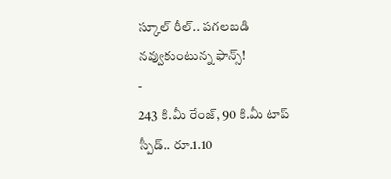స్కూల్ రీల్.. పగలబడి నవ్వుకుంటున్న ఫాన్స్!
-
243 కి.మీ రేంజ్, 90 కి.మీ టాప్ స్పీడ్.. రూ.1.10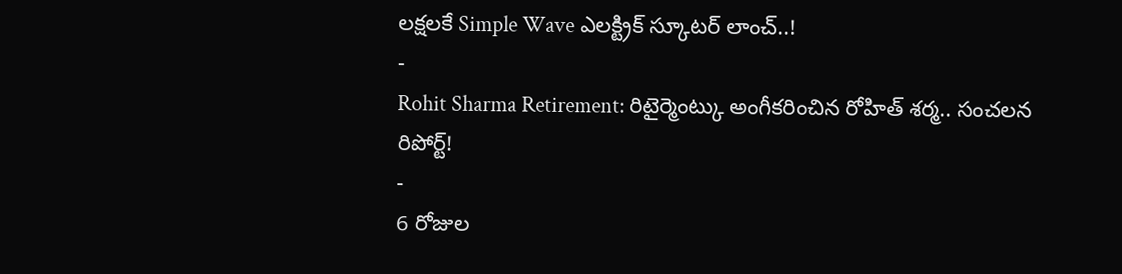లక్షలకే Simple Wave ఎలక్ట్రిక్ స్కూటర్ లాంచ్..!
-
Rohit Sharma Retirement: రిటైర్మెంట్కు అంగీకరించిన రోహిత్ శర్మ.. సంచలన రిపోర్ట్!
-
6 రోజుల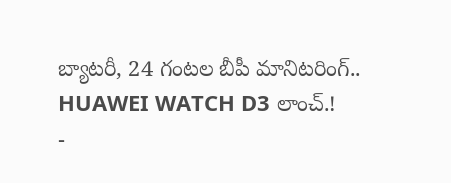బ్యాటరీ, 24 గంటల బీపీ మానిటరింగ్.. HUAWEI WATCH D3 లాంచ్.!
-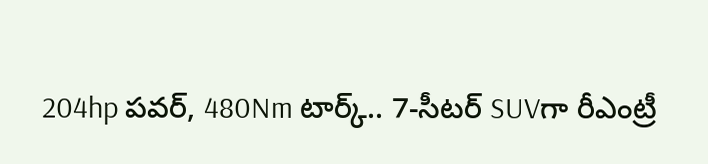204hp పవర్, 480Nm టార్క్.. 7-సీటర్ SUVగా రీఎంట్రీ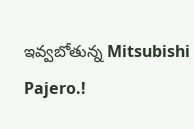ఇవ్వబోతున్న Mitsubishi Pajero.!